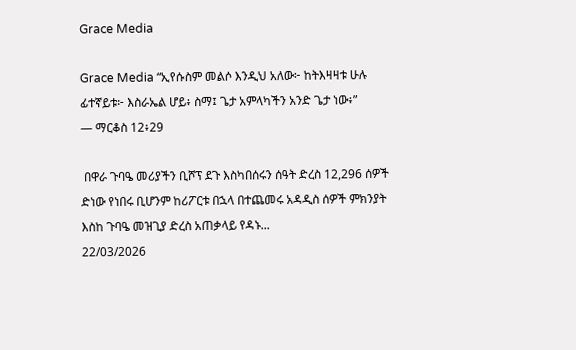Grace Media

Grace Media “ኢየሱስም መልሶ እንዲህ አለው፦ ከትእዛዛቱ ሁሉ ፊተኛይቱ፦ እስራኤል ሆይ፥ ስማ፤ ጌታ አምላካችን አንድ ጌታ ነው፥”
— ማርቆስ 12፥29

 በዋራ ጉባዔ መሪያችን ቢሾፕ ደጉ እስካበሰሩን ሰዓት ድረስ 12,296 ሰዎች ድነው የነበሩ ቢሆንም ከሪፖርቱ በኋላ በተጨመሩ አዳዲስ ሰዎች ምክንያት እስከ ጉባዔ መዝጊያ ድረስ አጠቃላይ የዳኑ...
22/03/2026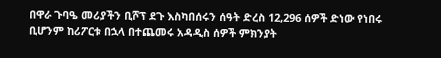በዋራ ጉባዔ መሪያችን ቢሾፕ ደጉ እስካበሰሩን ሰዓት ድረስ 12,296 ሰዎች ድነው የነበሩ ቢሆንም ከሪፖርቱ በኋላ በተጨመሩ አዳዲስ ሰዎች ምክንያት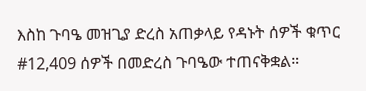እስከ ጉባዔ መዝጊያ ድረስ አጠቃላይ የዳኑት ሰዎች ቁጥር #12,409 ሰዎች በመድረስ ጉባዔው ተጠናቅቋል።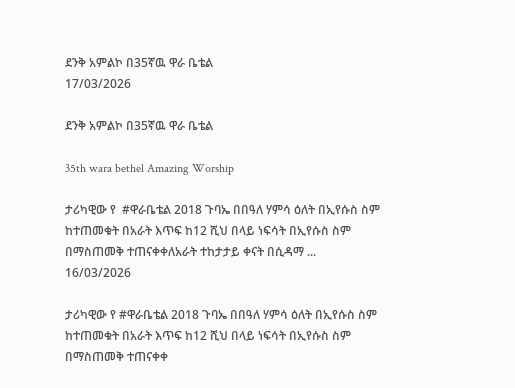ደንቅ አምልኮ በ35ኛዉ ዋራ ቤቴል
17/03/2026

ደንቅ አምልኮ በ35ኛዉ ዋራ ቤቴል

35th wara bethel Amazing Worship

ታሪካዊው የ  #ዋራቤቴል 2018 ጉባኤ በበዓለ ሃምሳ ዕለት በኢየሱስ ስም ከተጠመቁት በአራት እጥፍ ከ12 ሺህ በላይ ነፍሳት በኢየሱስ ስም በማስጠመቅ ተጠናቀቀለአራት ተከታታይ ቀናት በሲዳማ ...
16/03/2026

ታሪካዊው የ #ዋራቤቴል 2018 ጉባኤ በበዓለ ሃምሳ ዕለት በኢየሱስ ስም ከተጠመቁት በአራት እጥፍ ከ12 ሺህ በላይ ነፍሳት በኢየሱስ ስም በማስጠመቅ ተጠናቀቀ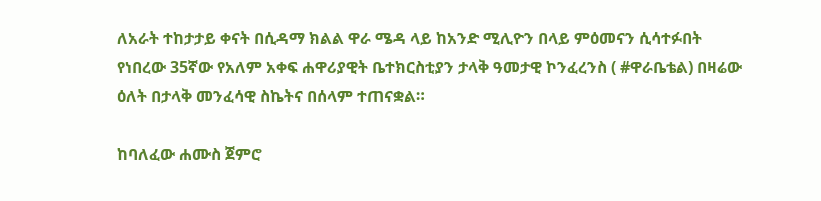ለአራት ተከታታይ ቀናት በሲዳማ ክልል ዋራ ሜዳ ላይ ከአንድ ሚሊዮን በላይ ምዕመናን ሲሳተፉበት የነበረው 35ኛው የአለም አቀፍ ሐዋሪያዊት ቤተክርስቲያን ታላቅ ዓመታዊ ኮንፈረንስ ( #ዋራቤቴል) በዛሬው ዕለት በታላቅ መንፈሳዊ ስኬትና በሰላም ተጠናቋል።

ከባለፈው ሐሙስ ጀምሮ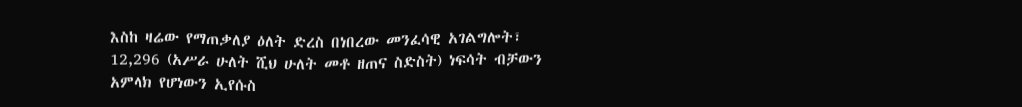እስከ ዛሬው የማጠቃለያ ዕለት ድረስ በነበረው መንፈሳዊ አገልግሎት፣ 12,296 (አሥራ ሁለት ሺህ ሁለት መቶ ዘጠና ስድስት) ነፍሳት ብቻውን አምላክ የሆነውን ኢየሱስ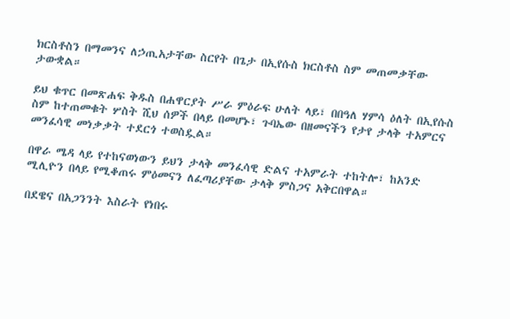ክርስቶስን በማመንና ለኃጢአታቸው ስርየት በጌታ በኢየሱስ ክርስቶስ ስም መጠመቃቸው ታውቋል።

ይህ ቁጥር በመጽሐፍ ቅዱስ በሐዋርያት ሥራ ምዕራፍ ሁለት ላይ፣ በበዓለ ሃምሳ ዕለት በኢየሱስ ስም ከተጠመቁት ሦስት ሺህ ሰዎች በላይ በመሆኑ፣ ጉባኤው በዘመናችን የታየ ታላቅ ተአምርና መንፈሳዊ መነቃቃት ተደርጎ ተወስዷል።

በዋራ ሜዳ ላይ የተከናወነውን ይህን ታላቅ መንፈሳዊ ድልና ተአምራት ተከትሎ፣ ከአንድ ሚሊዮን በላይ የሚቆጠሩ ምዕመናን ለፈጣሪያቸው ታላቅ ምስጋና አቅርበዋል።

በደዌና በአጋንንት እስራት የነበሩ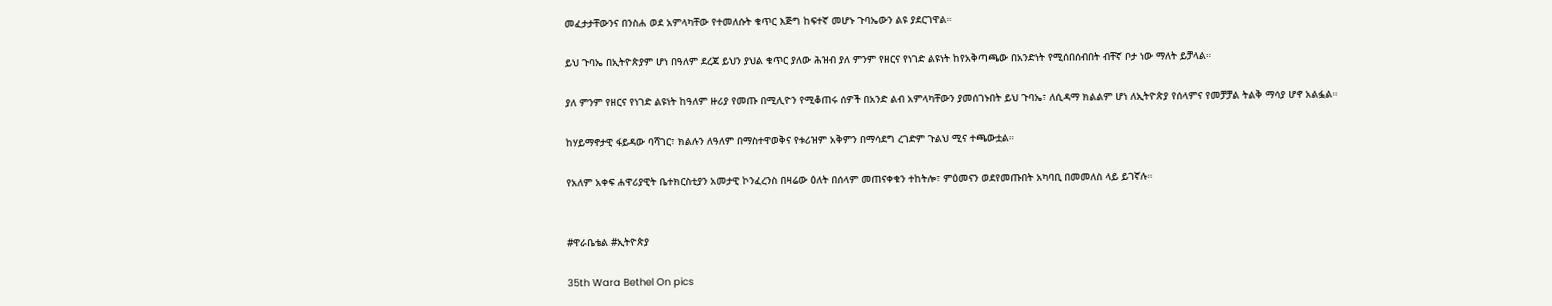መፈታታቸውንና በንስሐ ወደ አምላካቸው የተመለሱት ቁጥር እጅግ ከፍተኛ መሆኑ ጉባኤውን ልዩ ያደርገዋል።

ይህ ጉባኤ በኢትዮጵያም ሆነ በዓለም ደረጃ ይህን ያህል ቁጥር ያለው ሕዝብ ያለ ምንም የዘርና የነገድ ልዩነት ከየአቅጣጫው በአንድነት የሚሰበሰብበት ብቸኛ ቦታ ነው ማለት ይቻላል።

ያለ ምንም የዘርና የነገድ ልዩነት ከዓለም ዙሪያ የመጡ በሚሊዮን የሚቆጠሩ ሰዎች በአንድ ልብ አምላካቸውን ያመሰገኑበት ይህ ጉባኤ፣ ለሲዳማ ክልልም ሆነ ለኢትዮጵያ የሰላምና የመቻቻል ትልቅ ማሳያ ሆኖ አልፏል።

ከሃይማኖታዊ ፋይዳው ባሻገር፣ ክልሉን ለዓለም በማስተዋወቅና የቱሪዝም አቅምን በማሳደግ ረገድም ጉልህ ሚና ተጫውቷል።

የአለም አቀፍ ሐዋሪያዊት ቤተክርስቲያን አመታዊ ኮንፈረንስ በዛሬው ዕለት በሰላም መጠናቀቁን ተከትሎ፣ ምዕመናን ወደየመጡበት አካባቢ በመመለስ ላይ ይገኛሉ።


#ዋራቤቴል #ኢትዮጵያ

35th Wara Bethel On pics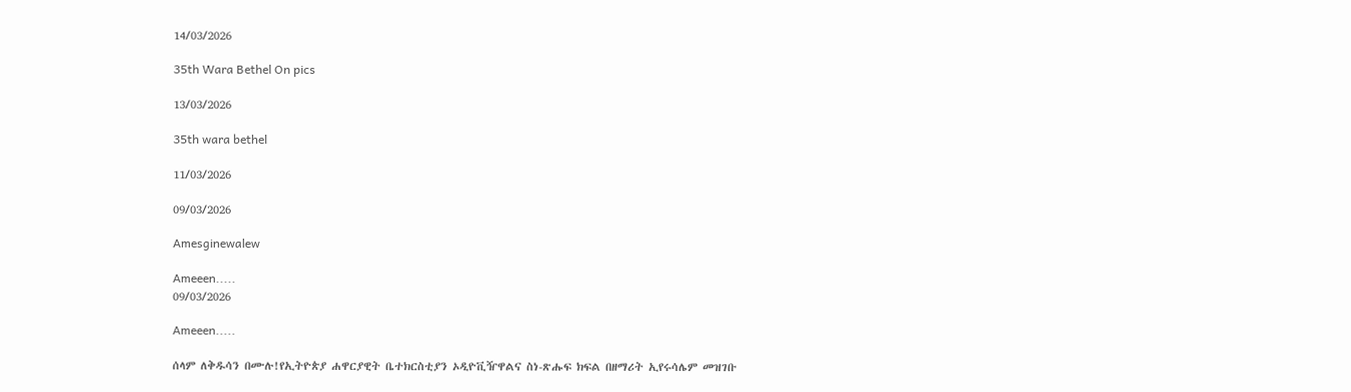14/03/2026

35th Wara Bethel On pics

13/03/2026

35th wara bethel

11/03/2026

09/03/2026

Amesginewalew

Ameeen.....
09/03/2026

Ameeen.....

ሰላም ለቅዱሳን በሙሉ!የኢትዮጵያ ሐዋርያዊት ቤተክርስቲያን ኦዲዮቪዥዋልና ስነ-ጽሑፍ ክፍል በዘማሪት ኢየሩሳሌም መዝገቡ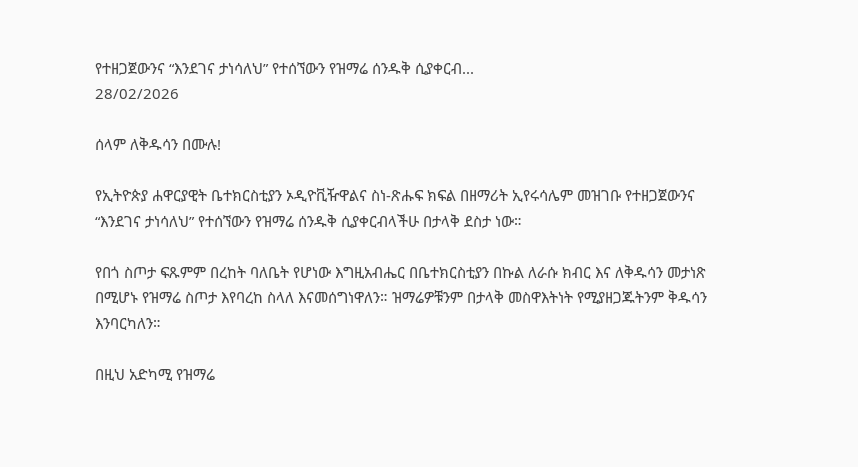የተዘጋጀውንና “እንደገና ታነሳለህ” የተሰኘውን የዝማሬ ሰንዱቅ ሲያቀርብ...
28/02/2026

ሰላም ለቅዱሳን በሙሉ!

የኢትዮጵያ ሐዋርያዊት ቤተክርስቲያን ኦዲዮቪዥዋልና ስነ-ጽሑፍ ክፍል በዘማሪት ኢየሩሳሌም መዝገቡ የተዘጋጀውንና “እንደገና ታነሳለህ” የተሰኘውን የዝማሬ ሰንዱቅ ሲያቀርብላችሁ በታላቅ ደስታ ነው።

የበጎ ስጦታ ፍጹምም በረከት ባለቤት የሆነው እግዚአብሔር በቤተክርስቲያን በኩል ለራሱ ክብር እና ለቅዱሳን መታነጽ በሚሆኑ የዝማሬ ስጦታ እየባረከ ስላለ እናመሰግነዋለን። ዝማሬዎቹንም በታላቅ መስዋእትነት የሚያዘጋጁትንም ቅዱሳን እንባርካለን።

በዚህ አድካሚ የዝማሬ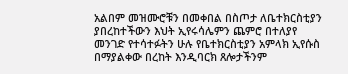አልበም መዝሙሮቹን በመቀበል በስጦታ ለቤተክርስቲያን ያበረከተችውን እህት ኢየሩሳሌምን ጨምሮ በተለያየ መንገድ የተሳተፉትን ሁሉ የቤተክርስቲያን አምላክ ኢየሱስ በማያልቀው በረከት እንዲባርክ ጸሎታችንም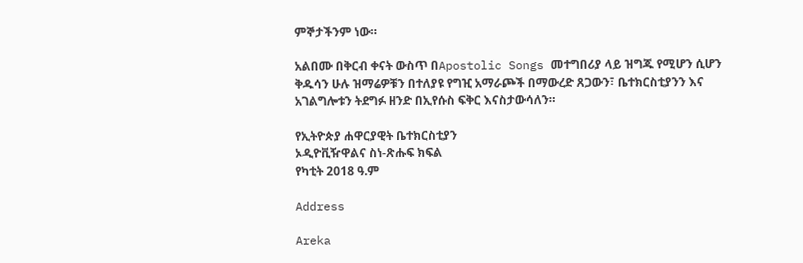ምኞታችንም ነው።

አልበሙ በቅርብ ቀናት ውስጥ በApostolic Songs መተግበሪያ ላይ ዝግጁ የሚሆን ሲሆን ቅዱሳን ሁሉ ዝማሬዎቹን በተለያዩ የግዢ አማራጮች በማውረድ ጸጋውን፣ ቤተክርስቲያንን እና አገልግሎቱን ትደግፉ ዘንድ በኢየሱስ ፍቅር እናስታውሳለን።

የኢትዮጵያ ሐዋርያዊት ቤተክርስቲያን
ኦዲዮቪዥዋልና ስነ-ጽሑፍ ክፍል
የካቲት 2018 ዓ.ም

Address

Areka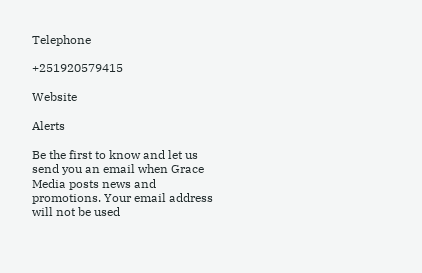Telephone

+251920579415

Website

Alerts

Be the first to know and let us send you an email when Grace Media posts news and promotions. Your email address will not be used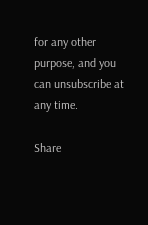for any other purpose, and you can unsubscribe at any time.

Share